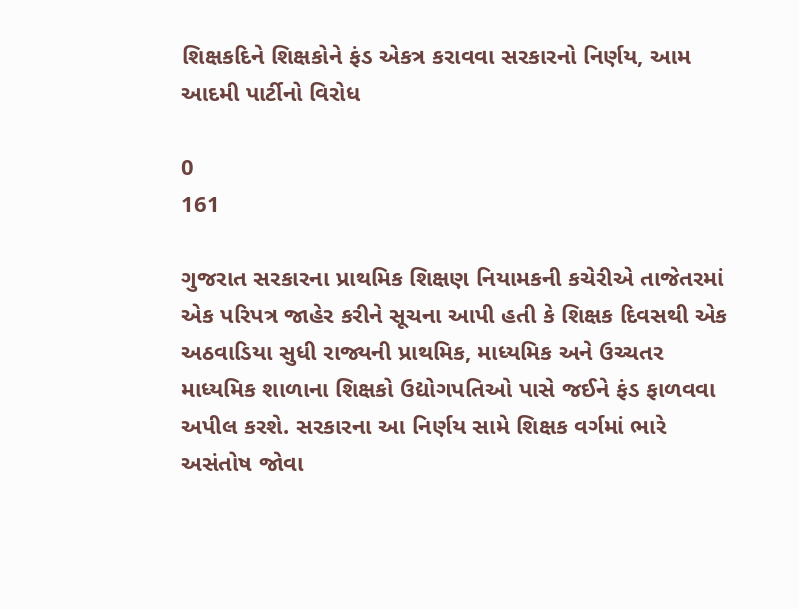શિક્ષકદિને શિક્ષકોને ફંડ એકત્ર કરાવવા સરકારનો નિર્ણય, આમ આદમી પાર્ટીનો વિરોધ

0
161

ગુજરાત સરકારના પ્રાથમિક શિક્ષણ નિયામકની કચેરીએ તાજેતરમાં એક પરિપત્ર જાહેર કરીને સૂચના આપી હતી કે શિક્ષક દિવસથી એક અઠવાડિયા સુધી રાજ્યની પ્રાથમિક, માધ્યમિક અને ઉચ્ચતર માધ્યમિક શાળાના શિક્ષકો ઉદ્યોગપતિઓ પાસે જઈને ફંડ ફાળવવા અપીલ કરશે. સરકારના આ નિર્ણય સામે શિક્ષક વર્ગમાં ભારે અસંતોષ જોવા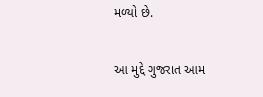મળ્યો છે.

આ મુદ્દે ગુજરાત આમ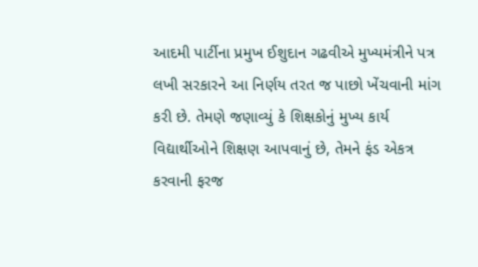આદમી પાર્ટીના પ્રમુખ ઈશુદાન ગઢવીએ મુખ્યમંત્રીને પત્ર લખી સરકારને આ નિર્ણય તરત જ પાછો ખેંચવાની માંગ કરી છે. તેમણે જણાવ્યું કે શિક્ષકોનું મુખ્ય કાર્ય વિદ્યાર્થીઓને શિક્ષણ આપવાનું છે, તેમને ફંડ એકત્ર કરવાની ફરજ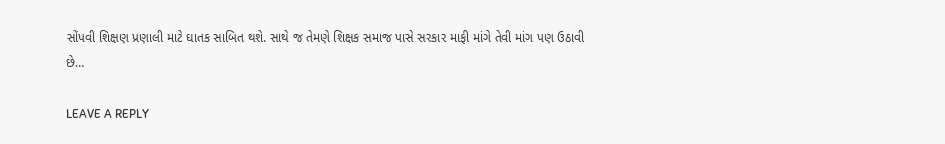સોંપવી શિક્ષણ પ્રણાલી માટે ઘાતક સાબિત થશે. સાથે જ તેમણે શિક્ષક સમાજ પાસે સરકાર માફી માંગે તેવી માંગ પણ ઉઠાવી છે…

LEAVE A REPLY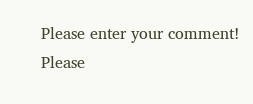Please enter your comment!
Please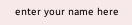enter your name here